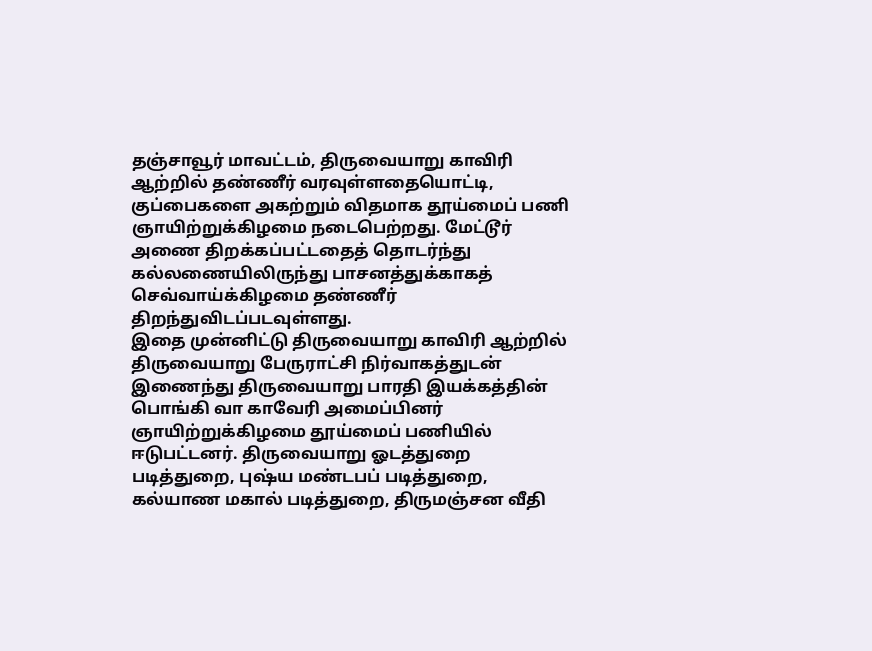தஞ்சாவூர் மாவட்டம், திருவையாறு காவிரி ஆற்றில் தண்ணீர் வரவுள்ளதையொட்டி, குப்பைகளை அகற்றும் விதமாக தூய்மைப் பணி ஞாயிற்றுக்கிழமை நடைபெற்றது. மேட்டூர் அணை திறக்கப்பட்டதைத் தொடர்ந்து கல்லணையிலிருந்து பாசனத்துக்காகத் செவ்வாய்க்கிழமை தண்ணீர் திறந்துவிடப்படவுள்ளது.
இதை முன்னிட்டு திருவையாறு காவிரி ஆற்றில் திருவையாறு பேருராட்சி நிர்வாகத்துடன் இணைந்து திருவையாறு பாரதி இயக்கத்தின் பொங்கி வா காவேரி அமைப்பினர் ஞாயிற்றுக்கிழமை தூய்மைப் பணியில் ஈடுபட்டனர். திருவையாறு ஓடத்துறை படித்துறை, புஷ்ய மண்டபப் படித்துறை, கல்யாண மகால் படித்துறை, திருமஞ்சன வீதி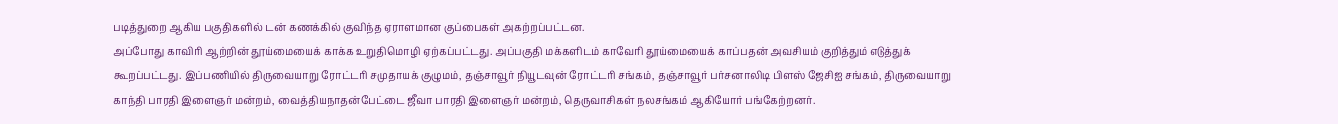படித்துறை ஆகிய பகுதிகளில் டன் கணக்கில் குவிந்த ஏராளமான குப்பைகள் அகற்றப்பட்டன.
அப்போது காவிரி ஆற்றின் தூய்மையைக் காக்க உறுதிமொழி ஏற்கப்பட்டது. அப்பகுதி மக்களிடம் காவேரி தூய்மையைக் காப்பதன் அவசியம் குறித்தும் எடுத்துக் கூறப்பட்டது. இப்பணியில் திருவையாறு ரோட்டரி சமுதாயக் குழுமம், தஞ்சாவூர் நியூடவுன் ரோட்டரி சங்கம், தஞ்சாவூர் பர்சனாலிடி பிளஸ் ஜேசிஐ சங்கம், திருவையாறு காந்தி பாரதி இளைஞர் மன்றம், வைத்தியநாதன்பேட்டை ஜீவா பாரதி இளைஞர் மன்றம், தெருவாசிகள் நலசங்கம் ஆகியோர் பங்கேற்றனர்.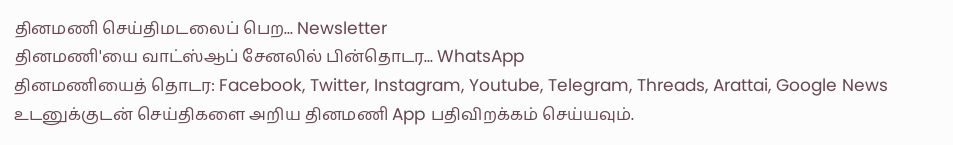தினமணி செய்திமடலைப் பெற... Newsletter
தினமணி'யை வாட்ஸ்ஆப் சேனலில் பின்தொடர... WhatsApp
தினமணியைத் தொடர: Facebook, Twitter, Instagram, Youtube, Telegram, Threads, Arattai, Google News
உடனுக்குடன் செய்திகளை அறிய தினமணி App பதிவிறக்கம் செய்யவும்.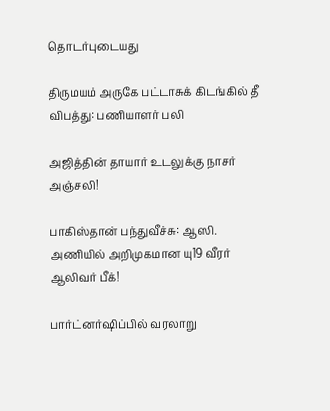தொடர்புடையது

திருமயம் அருகே பட்டாசுக் கிடங்கில் தீ விபத்து: பணியாளர் பலி

அஜித்தின் தாயார் உடலுக்கு நாசர் அஞ்சலி!

பாகிஸ்தான் பந்துவீச்சு: ஆஸி. அணியில் அறிமுகமான யு19 வீரர் ஆலிவர் பீக்!

பார்ட்னர்ஷிப்பில் வரலாறு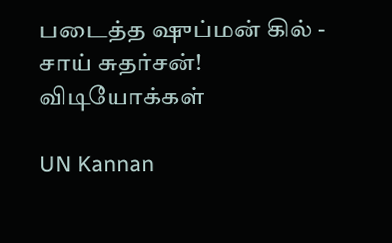படைத்த ஷுப்மன் கில் - சாய் சுதர்சன்!
விடியோக்கள்

UN Kannan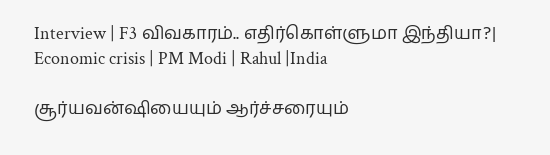Interview | F3 விவகாரம்.. எதிர்கொள்ளுமா இந்தியா?| Economic crisis | PM Modi | Rahul |India

சூர்யவன்ஷியையும் ஆர்ச்சரையும்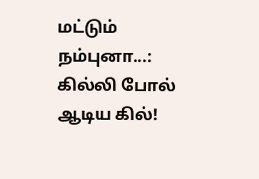மட்டும் நம்புனா...: கில்லி போல் ஆடிய கில்!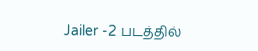Jailer -2 படத்தில்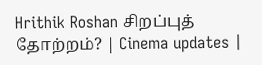Hrithik Roshan சிறப்புத் தோற்றம்? | Cinema updates |